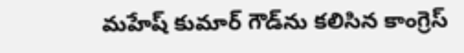మహేష్ కుమార్ గౌడ్‌ను క‌లిసిన కాంగ్రెస్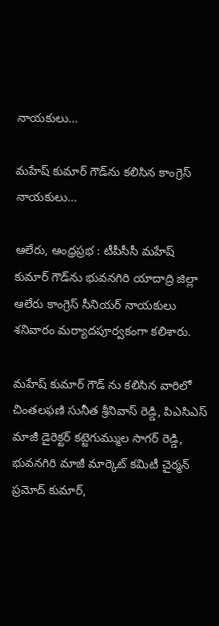నాయ‌కులు…

మహేష్ కుమార్ గౌడ్‌ను క‌లిసిన కాంగ్రెస్ నాయ‌కులు…

ఆలేరు, ఆంధ్రప్రభ : టీపీసీసీ మహేష్ కుమార్ గౌడ్‌ను భువనగిరి యాదాద్రి జిల్లా ఆలేరు కాంగ్రెస్ సీనియర్ నాయకులు శనివారం మర్యాదపూర్వకంగా కలిశారు.

మహేష్ కుమార్ గౌడ్ ను కలిసిన వారిలో చింతలఫణి సునీత శ్రీనివాస్ రెడ్డి, పిఎసిఎస్ మాజీ డైరెక్టర్ కట్టెగుమ్ముల సాగర్ రెడ్డి, భువనగిరి మాజీ మార్కెట్ కమిటీ చైర్మన్ ప్రమోద్ కుమార్,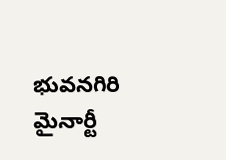భువనగిరి మైనార్టీ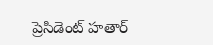ప్రెసిడెంట్ హతార్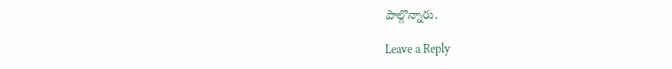పాల్గొన్నారు.

Leave a Reply